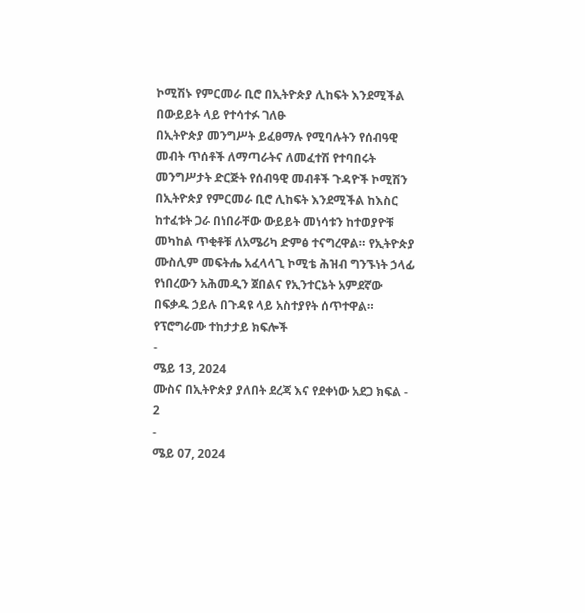ኮሚሽኑ የምርመራ ቢሮ በኢትዮጵያ ሊከፍት እንደሚችል በውይይት ላይ የተሳተፉ ገለፁ
በኢትዮጵያ መንግሥት ይፈፀማሉ የሚባሉትን የሰብዓዊ መብት ጥሰቶች ለማጣራትና ለመፈተሽ የተባበሩት መንግሥታት ድርጅት የሰብዓዊ መብቶች ጉዳዮች ኮሚሽን በኢትዮጵያ የምርመራ ቢሮ ሊከፍት እንደሚችል ከእስር ከተፈቱት ጋራ በነበራቸው ውይይት መነሳቱን ከተወያዮቹ መካከል ጥቂቶቹ ለአሜሪካ ድምፅ ተናግረዋል። የኢትዮጵያ ሙስሊም መፍትሔ አፈላላጊ ኮሚቴ ሕዝብ ግንኙነት ኃላፊ የነበረውን አሕመዲን ጀበልና የኢንተርኔት አምደኛው በፍቃዱ ኃይሉ በጉዳዩ ላይ አስተያየት ሰጥተዋል።
የፕሮግራሙ ተከታታይ ክፍሎች
-
ሜይ 13, 2024
ሙስና በኢትዮጵያ ያለበት ደረጃ እና የደቀነው አደጋ ክፍል - 2
-
ሜይ 07, 2024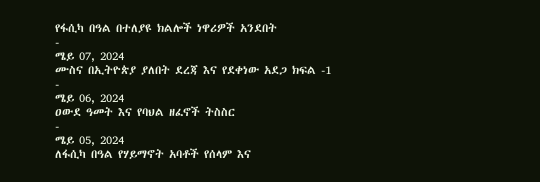የፋሲካ በዓል በተለያዩ ክልሎች ነዋሪዎች አንደበት
-
ሜይ 07, 2024
ሙስና በኢትዮጵያ ያለበት ደረጃ እና የደቀነው አደጋ ክፍል -1
-
ሜይ 06, 2024
ዐውደ ዓመት እና የባህል ዘፈኖች ትስስር
-
ሜይ 05, 2024
ለፋሲካ በዓል የሃይማኖት አባቶች የሰላም እና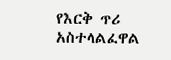የእርቅ ጥሪ አስተላልፈዋል